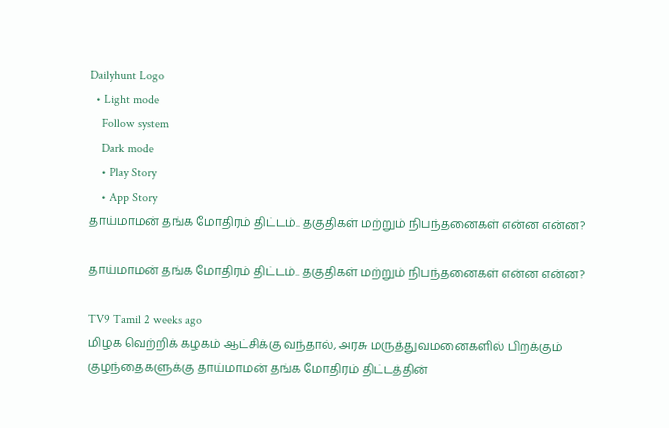Dailyhunt Logo
  • Light mode
    Follow system
    Dark mode
    • Play Story
    • App Story
தாய்மாமன் தங்க மோதிரம் திட்டம்.. தகுதிகள் மற்றும் நிபந்தனைகள் என்ன என்ன?

தாய்மாமன் தங்க மோதிரம் திட்டம்.. தகுதிகள் மற்றும் நிபந்தனைகள் என்ன என்ன?

TV9 Tamil 2 weeks ago
மிழக வெற்றிக் கழகம் ஆட்சிக்கு வந்தால், அரசு மருத்துவமனைகளில் பிறக்கும் குழந்தைகளுக்கு தாய்மாமன் தங்க மோதிரம் திட்டத்தின்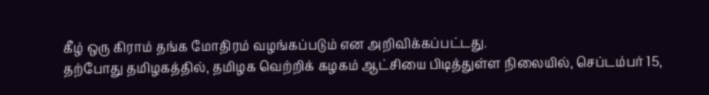கீழ் ஒரு கிராம் தங்க மோதிரம் வழங்கப்படும் என அறிவிக்கப்பட்டது.
தற்போது தமிழகத்தில், தமிழக வெற்றிக் கழகம் ஆட்சியை பிடித்துள்ள நிலையில், செப்டம்பர் 15,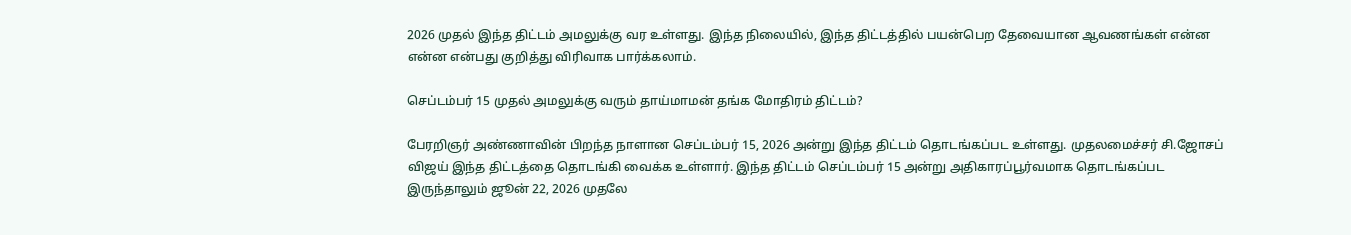2026 முதல் இந்த திட்டம் அமலுக்கு வர உள்ளது. இந்த நிலையில், இந்த திட்டத்தில் பயன்பெற தேவையான ஆவணங்கள் என்ன என்ன என்பது குறித்து விரிவாக பார்க்கலாம்.

செப்டம்பர் 15 முதல் அமலுக்கு வரும் தாய்மாமன் தங்க மோதிரம் திட்டம்?

பேரறிஞர் அண்ணாவின் பிறந்த நாளான செப்டம்பர் 15, 2026 அன்று இந்த திட்டம் தொடங்கப்பட உள்ளது. முதலமைச்சர் சி.ஜோசப் விஜய் இந்த திட்டத்தை தொடங்கி வைக்க உள்ளார். இந்த திட்டம் செப்டம்பர் 15 அன்று அதிகாரப்பூர்வமாக தொடங்கப்பட இருந்தாலும் ஜூன் 22, 2026 முதலே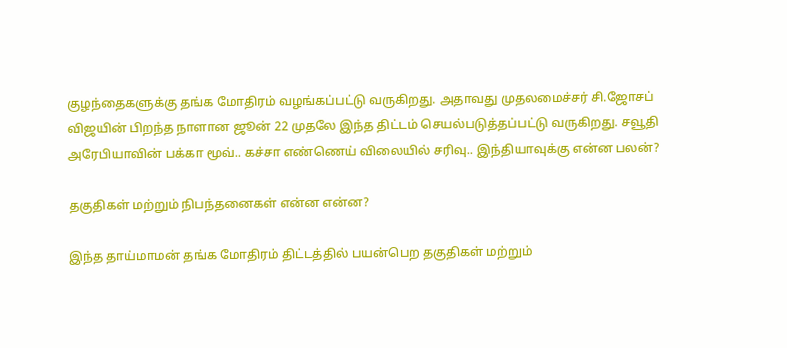குழந்தைகளுக்கு தங்க மோதிரம் வழங்கப்பட்டு வருகிறது. அதாவது முதலமைச்சர் சி.ஜோசப் விஜயின் பிறந்த நாளான ஜூன் 22 முதலே இந்த திட்டம் செயல்படுத்தப்பட்டு வருகிறது. சவூதி அரேபியாவின் பக்கா மூவ்.. கச்சா எண்ணெய் விலையில் சரிவு.. இந்தியாவுக்கு என்ன பலன்?

தகுதிகள் மற்றும் நிபந்தனைகள் என்ன என்ன?

இந்த தாய்மாமன் தங்க மோதிரம் திட்டத்தில் பயன்பெற தகுதிகள் மற்றும்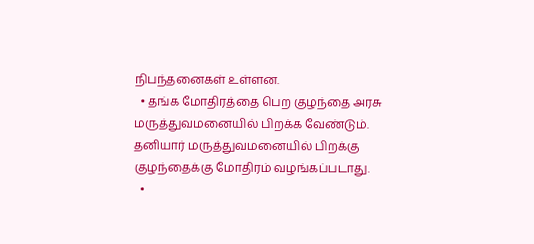நிபந்தனைகள் உள்ளன.
  • தங்க மோதிரத்தை பெற குழந்தை அரசு மருத்துவமனையில் பிறக்க வேண்டும். தனியார் மருத்துவமனையில் பிறக்கு குழந்தைக்கு மோதிரம் வழங்கப்படாது.
  •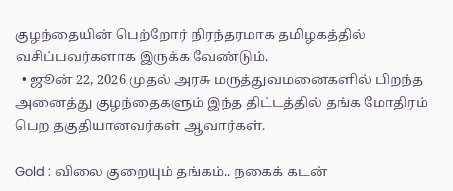குழந்தையின் பெற்றோர் நிரந்தரமாக தமிழகத்தில் வசிப்பவர்களாக இருக்க வேண்டும்.
  • ஜூன் 22, 2026 முதல் அரசு மருத்துவமனைகளில் பிறந்த அனைத்து குழந்தைகளும் இந்த திட்டத்தில் தங்க மோதிரம் பெற தகுதியானவர்கள் ஆவார்கள்.

Gold : விலை குறையும் தங்கம்.. நகைக் கடன்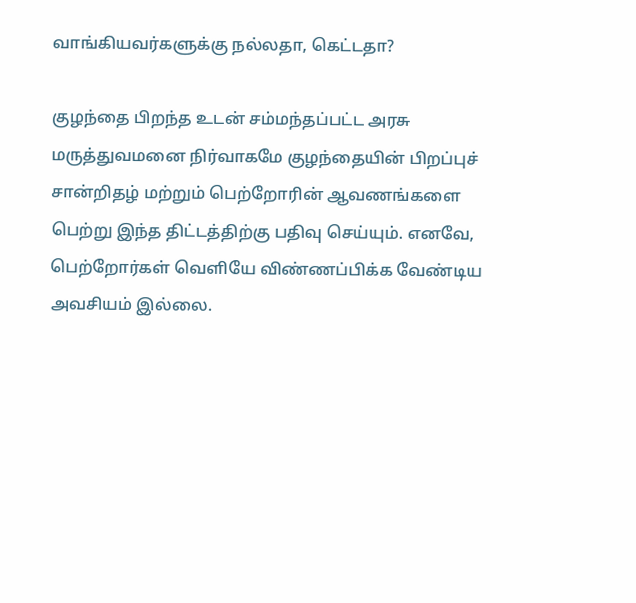வாங்கியவர்களுக்கு நல்லதா, கெட்டதா?

குழந்தை பிறந்த உடன் சம்மந்தப்பட்ட அரசு மருத்துவமனை நிர்வாகமே குழந்தையின் பிறப்புச் சான்றிதழ் மற்றும் பெற்றோரின் ஆவணங்களை பெற்று இந்த திட்டத்திற்கு பதிவு செய்யும். எனவே, பெற்றோர்கள் வெளியே விண்ணப்பிக்க வேண்டிய அவசியம் இல்லை.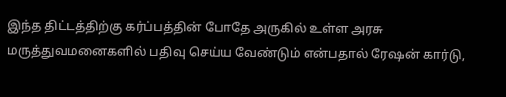இந்த திட்டத்திற்கு கர்ப்பத்தின் போதே அருகில் உள்ள அரசு மருத்துவமனைகளில் பதிவு செய்ய வேண்டும் என்பதால் ரேஷன் கார்டு,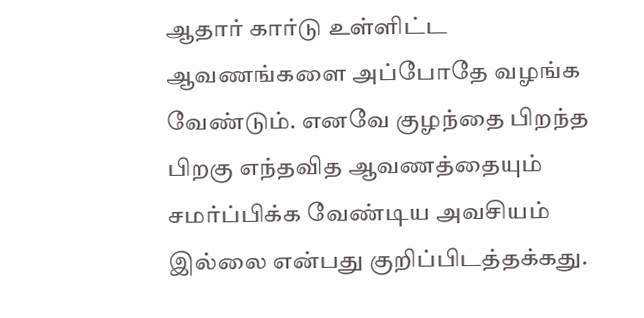ஆதார் கார்டு உள்ளிட்ட ஆவணங்களை அப்போதே வழங்க வேண்டும். எனவே குழந்தை பிறந்த பிறகு எந்தவித ஆவணத்தையும் சமர்ப்பிக்க வேண்டிய அவசியம் இல்லை என்பது குறிப்பிடத்தக்கது.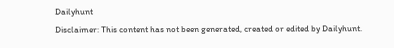Dailyhunt
Disclaimer: This content has not been generated, created or edited by Dailyhunt.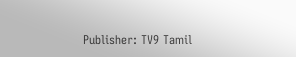Publisher: TV9 Tamil